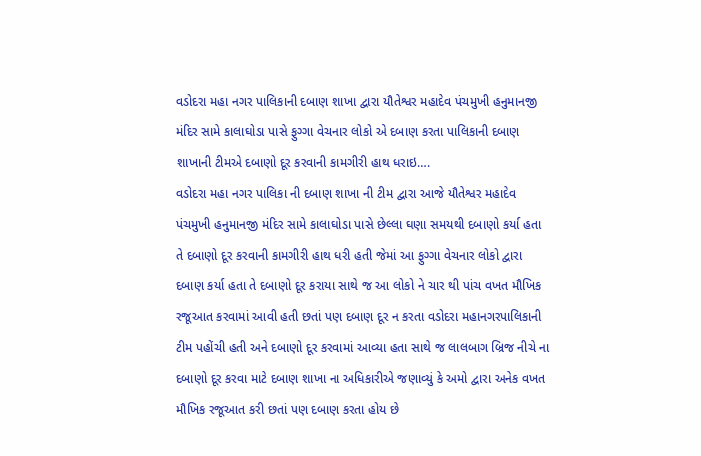વડોદરા મહા નગર પાલિકાની દબાણ શાખા દ્વારા યૌતેશ્વર મહાદેવ પંચમુખી હનુમાનજી મંદિર સામે કાલાઘોડા પાસે ફુગ્ગા વેચનાર લોકો એ દબાણ કરતા પાલિકાની દબાણ શાખાની ટીમએ દબાણો દૂર કરવાની કામગીરી હાથ ધરાઇ….
વડોદરા મહા નગર પાલિકા ની દબાણ શાખા ની ટીમ દ્વારા આજે યૌતેશ્વર મહાદેવ પંચમુખી હનુમાનજી મંદિર સામે કાલાઘોડા પાસે છેલ્લા ઘણા સમયથી દબાણો કર્યા હતા તે દબાણો દૂર કરવાની કામગીરી હાથ ધરી હતી જેમાં આ ફુગ્ગા વેચનાર લોકો દ્વારા દબાણ કર્યા હતા તે દબાણો દૂર કરાયા સાથે જ આ લોકો ને ચાર થી પાંચ વખત મૌખિક રજૂઆત કરવામાં આવી હતી છતાં પણ દબાણ દૂર ન કરતા વડોદરા મહાનગરપાલિકાની ટીમ પહોંચી હતી અને દબાણો દૂર કરવામાં આવ્યા હતા સાથે જ લાલબાગ બ્રિજ નીચે ના દબાણો દૂર કરવા માટે દબાણ શાખા ના અધિકારીએ જણાવ્યું કે અમો દ્વારા અનેક વખત મૌખિક રજૂઆત કરી છતાં પણ દબાણ કરતા હોય છે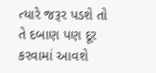ત્યારે જરૂર પડશે તો તે દબાણ પણ દૂર કરવામાં આવશે